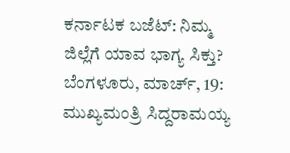ಕರ್ನಾಟಕ ಬಜೆಟ್: ನಿಮ್ಮ ಜಿಲ್ಲೆಗೆ ಯಾವ ಭಾಗ್ಯ ಸಿಕ್ತು?
ಬೆಂಗಳೂರು, ಮಾರ್ಚ್, 19: ಮುಖ್ಯಮಂತ್ರಿ ಸಿದ್ದರಾಮಯ್ಯ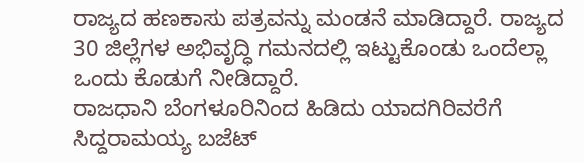ರಾಜ್ಯದ ಹಣಕಾಸು ಪತ್ರವನ್ನು ಮಂಡನೆ ಮಾಡಿದ್ದಾರೆ. ರಾಜ್ಯದ 30 ಜಿಲ್ಲೆಗಳ ಅಭಿವೃದ್ಧಿ ಗಮನದಲ್ಲಿ ಇಟ್ಟುಕೊಂಡು ಒಂದೆಲ್ಲಾ ಒಂದು ಕೊಡುಗೆ ನೀಡಿದ್ದಾರೆ.
ರಾಜಧಾನಿ ಬೆಂಗಳೂರಿನಿಂದ ಹಿಡಿದು ಯಾದಗಿರಿವರೆಗೆ ಸಿದ್ದರಾಮಯ್ಯ ಬಜೆಟ್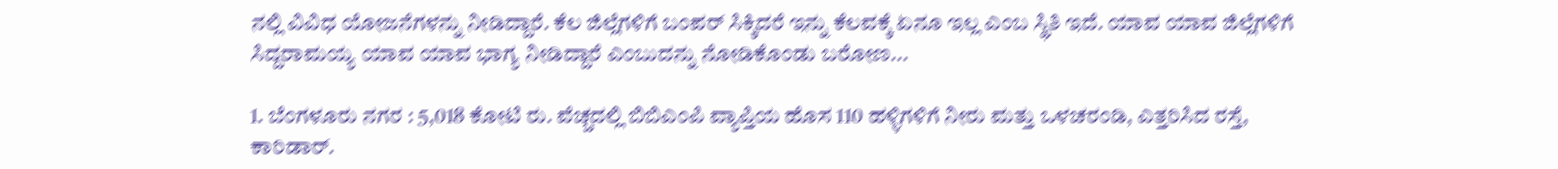ನಲ್ಲಿ ವಿವಿಧ ಯೋಜನೆಗಳನ್ನು ನೀಡಿದ್ದಾರೆ. ಕೆಲ ಜಿಲ್ಲೆಗಳಿಗೆ ಬಂಪರ್ ಸಿಕ್ಕಿದರೆ ಇನ್ನು ಕೆಲವಕ್ಕೆ ಏನೂ ಇಲ್ಲ ಎಂಬ ಸ್ಥಿತಿ ಇದೆ. ಯಾವ ಯಾವ ಜಿಲ್ಲೆಗಳಿಗೆ ಸಿದ್ದರಾಮಯ್ಯ ಯಾವ ಯಾವ ಭಾಗ್ಯ ನೀಡಿದ್ದಾರೆ ಎಂಬುದನ್ನು ನೋಡಿಕೊಂಡು ಬರೋಣ...

1. ಬೆಂಗಳೂರು ನಗರ : 5,018 ಕೋಟಿ ರು. ವೆಚ್ಚದಲ್ಲಿ ಬಿಬಿಎಂಪಿ ವ್ಯಾಪ್ತಿಯ ಹೊಸ 110 ಹಳ್ಳಿಗಳಿಗೆ ನೀರು ಮತ್ತು ಒಳಚರಂಡಿ, ಎತ್ತರಿಸಿದ ರಸ್ತೆ, ಕಾರಿಡಾರ್.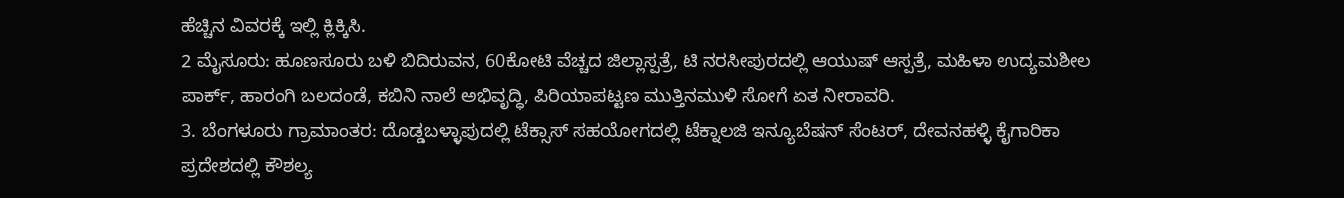ಹೆಚ್ಚಿನ ವಿವರಕ್ಕೆ ಇಲ್ಲಿ ಕ್ಲಿಕ್ಕಿಸಿ.
2 ಮೈಸೂರು: ಹೂಣಸೂರು ಬಳಿ ಬಿದಿರುವನ, 60ಕೋಟಿ ವೆಚ್ಚದ ಜಿಲ್ಲಾಸ್ಪತ್ರೆ, ಟಿ ನರಸೀಪುರದಲ್ಲಿ ಆಯುಷ್ ಆಸ್ಪತ್ರೆ, ಮಹಿಳಾ ಉದ್ಯಮಶೀಲ ಪಾರ್ಕ್, ಹಾರಂಗಿ ಬಲದಂಡೆ, ಕಬಿನಿ ನಾಲೆ ಅಭಿವೃದ್ಧಿ, ಪಿರಿಯಾಪಟ್ಟಣ ಮುತ್ತಿನಮುಳಿ ಸೋಗೆ ಏತ ನೀರಾವರಿ.
3. ಬೆಂಗಳೂರು ಗ್ರಾಮಾಂತರ: ದೊಡ್ಡಬಳ್ಳಾಪುದಲ್ಲಿ ಟೆಕ್ಸಾಸ್ ಸಹಯೋಗದಲ್ಲಿ ಟೆಕ್ನಾಲಜಿ ಇನ್ಯೂಬೆಷನ್ ಸೆಂಟರ್, ದೇವನಹಳ್ಳಿ ಕೈಗಾರಿಕಾ ಪ್ರದೇಶದಲ್ಲಿ ಕೌಶಲ್ಯ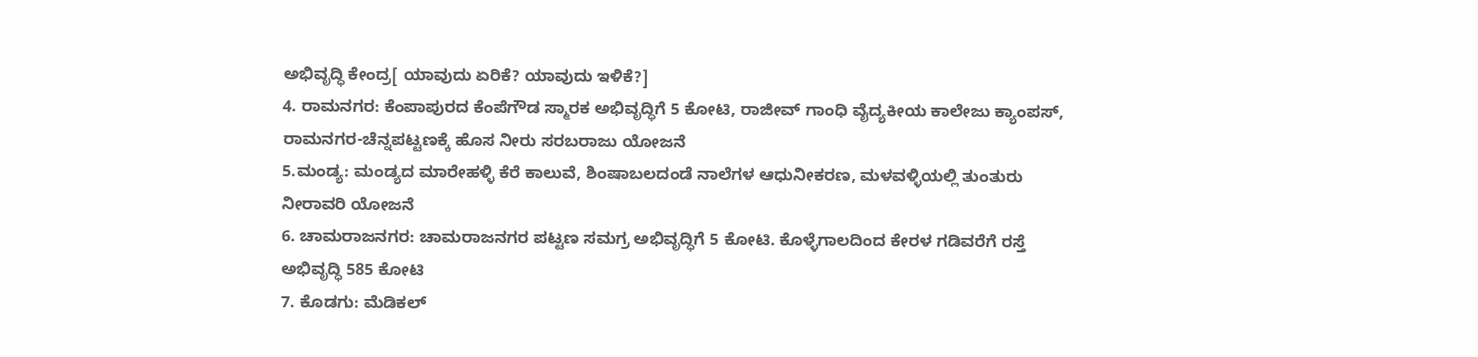ಅಭಿವೃದ್ಧಿ ಕೇಂದ್ರ[ ಯಾವುದು ಏರಿಕೆ? ಯಾವುದು ಇಳಿಕೆ?]
4. ರಾಮನಗರ: ಕೆಂಪಾಪುರದ ಕೆಂಪೆಗೌಡ ಸ್ಮಾರಕ ಅಭಿವೃದ್ಧಿಗೆ 5 ಕೋಟಿ, ರಾಜೀವ್ ಗಾಂಧಿ ವೈದ್ಯಕೀಯ ಕಾಲೇಜು ಕ್ಯಾಂಪಸ್, ರಾಮನಗರ-ಚೆನ್ನಪಟ್ಟಣಕ್ಕೆ ಹೊಸ ನೀರು ಸರಬರಾಜು ಯೋಜನೆ
5.ಮಂಡ್ಯ: ಮಂಡ್ಯದ ಮಾರೇಹಳ್ಳಿ ಕೆರೆ ಕಾಲುವೆ, ಶಿಂಷಾಬಲದಂಡೆ ನಾಲೆಗಳ ಆಧುನೀಕರಣ, ಮಳವಳ್ಳಿಯಲ್ಲಿ ತುಂತುರು ನೀರಾವರಿ ಯೋಜನೆ
6. ಚಾಮರಾಜನಗರ: ಚಾಮರಾಜನಗರ ಪಟ್ಟಣ ಸಮಗ್ರ ಅಭಿವೃದ್ಧಿಗೆ 5 ಕೋಟಿ. ಕೊಳ್ಳೆಗಾಲದಿಂದ ಕೇರಳ ಗಡಿವರೆಗೆ ರಸ್ತೆ ಅಭಿವೃದ್ಧಿ 585 ಕೋಟಿ
7. ಕೊಡಗು: ಮೆಡಿಕಲ್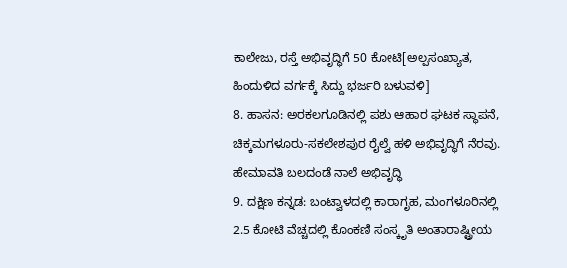ಕಾಲೇಜು, ರಸ್ತೆ ಅಭಿವೃದ್ಧಿಗೆ 50 ಕೋಟಿ[ಅಲ್ಪಸಂಖ್ಯಾತ, ಹಿಂದುಳಿದ ವರ್ಗಕ್ಕೆ ಸಿದ್ದು ಭರ್ಜರಿ ಬಳುವಳಿ]
8. ಹಾಸನ: ಅರಕಲಗೂಡಿನಲ್ಲಿ ಪಶು ಆಹಾರ ಘಟಕ ಸ್ಥಾಪನೆ, ಚಿಕ್ಕಮಗಳೂರು-ಸಕಲೇಶಪುರ ರೈಲ್ವೆ ಹಳಿ ಅಭಿವೃದ್ಧಿಗೆ ನೆರವು. ಹೇಮಾವತಿ ಬಲದಂಡೆ ನಾಲೆ ಅಭಿವೃದ್ಧಿ
9. ದಕ್ಷಿಣ ಕನ್ನಡ: ಬಂಟ್ವಾಳದಲ್ಲಿ ಕಾರಾಗೃಹ, ಮಂಗಳೂರಿನಲ್ಲಿ 2.5 ಕೋಟಿ ವೆಚ್ಚದಲ್ಲಿ ಕೊಂಕಣಿ ಸಂಸ್ಕೃತಿ ಅಂತಾರಾಷ್ಟ್ರೀಯ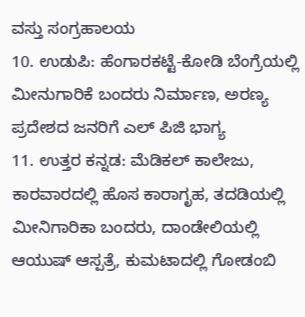ವಸ್ತು ಸಂಗ್ರಹಾಲಯ
10. ಉಡುಪಿ: ಹೆಂಗಾರಕಟ್ಟೆ-ಕೋಡಿ ಬೆಂಗ್ರೆಯಲ್ಲಿ ಮೀನುಗಾರಿಕೆ ಬಂದರು ನಿರ್ಮಾಣ, ಅರಣ್ಯ ಪ್ರದೇಶದ ಜನರಿಗೆ ಎಲ್ ಪಿಜಿ ಭಾಗ್ಯ
11. ಉತ್ತರ ಕನ್ನಡ: ಮೆಡಿಕಲ್ ಕಾಲೇಜು, ಕಾರವಾರದಲ್ಲಿ ಹೊಸ ಕಾರಾಗೃಹ, ತದಡಿಯಲ್ಲಿ ಮೀನಿಗಾರಿಕಾ ಬಂದರು, ದಾಂಡೇಲಿಯಲ್ಲಿ ಆಯುಷ್ ಆಸ್ಪತ್ರೆ, ಕುಮಟಾದಲ್ಲಿ ಗೋಡಂಬಿ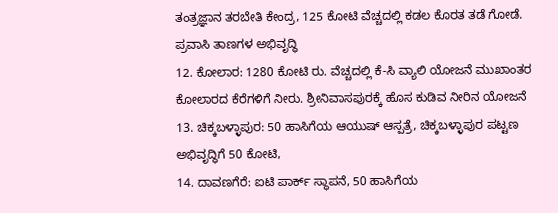ತಂತ್ರಜ್ಞಾನ ತರಬೇತಿ ಕೇಂದ್ರ, 125 ಕೋಟಿ ವೆಚ್ಚದಲ್ಲಿ ಕಡಲ ಕೊರತ ತಡೆ ಗೋಡೆ. ಪ್ರವಾಸಿ ತಾಣಗಳ ಅಭಿವೃದ್ಧಿ
12. ಕೋಲಾರ: 1280 ಕೋಟಿ ರು. ವೆಚ್ಚದಲ್ಲಿ ಕೆ-ಸಿ ವ್ಯಾಲಿ ಯೋಜನೆ ಮುಖಾಂತರ ಕೋಲಾರದ ಕೆರೆಗಳಿಗೆ ನೀರು. ಶ್ರೀನಿವಾಸಪುರಕ್ಕೆ ಹೊಸ ಕುಡಿವ ನೀರಿನ ಯೋಜನೆ
13. ಚಿಕ್ಕಬಳ್ಳಾಪುರ: 50 ಹಾಸಿಗೆಯ ಆಯುಷ್ ಆಸ್ಪತ್ರೆ, ಚಿಕ್ಕಬಳ್ಳಾಪುರ ಪಟ್ಟಣ ಅಭಿವೃದ್ಧಿಗೆ 50 ಕೋಟಿ,
14. ದಾವಣಗೆರೆ: ಐಟಿ ಪಾರ್ಕ್ ಸ್ಥಾಪನೆ, 50 ಹಾಸಿಗೆಯ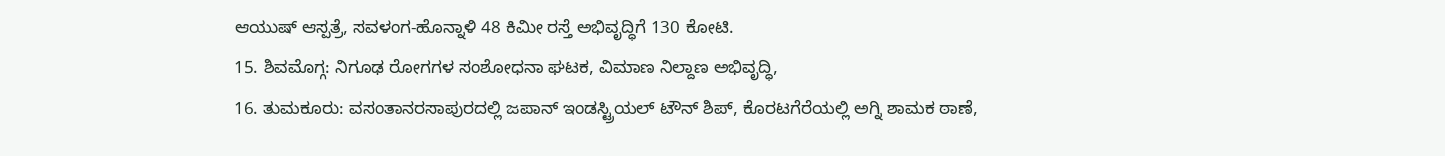ಆಯುಷ್ ಆಸ್ಪತ್ರೆ, ಸವಳಂಗ-ಹೊನ್ನಾಳಿ 48 ಕಿಮೀ ರಸ್ತೆ ಅಭಿವೃದ್ಧಿಗೆ 130 ಕೋಟಿ.
15. ಶಿವಮೊಗ್ಗ: ನಿಗೂಢ ರೋಗಗಳ ಸಂಶೋಧನಾ ಘಟಕ, ವಿಮಾಣ ನಿಲ್ದಾಣ ಅಭಿವೃದ್ಧಿ,
16. ತುಮಕೂರು: ವಸಂತಾನರಸಾಪುರದಲ್ಲಿ ಜಪಾನ್ ಇಂಡಸ್ಟ್ರಿಯಲ್ ಟೌನ್ ಶಿಪ್, ಕೊರಟಗೆರೆಯಲ್ಲಿ ಅಗ್ನಿ ಶಾಮಕ ಠಾಣೆ,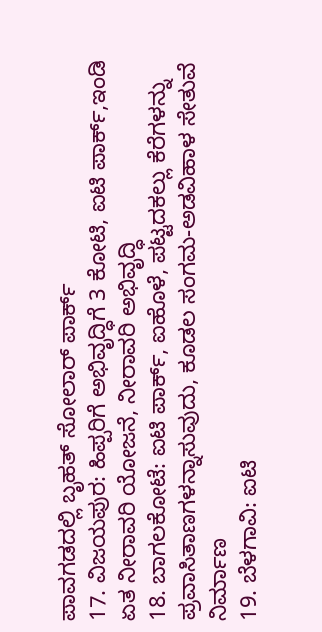ಪಾವಗಡದಲ್ಲಿ ಬೃಹತ್ ಸೋಲಾರ್ ಪಾರ್ಕ್
17. ವಿಜಯಪುರ: ಹಿಪ್ಪರಿಗೆ ಅಭಿವೃದ್ಧಿಗೆ 3 ಕೋಟಿ, ಐಟಿ ಪಾರ್ಕ್,ಇಂಡಿ ಏತ ನೀರಾವರಿ ಯೋಜನೆ, ನೀರಾವರಿ ಅಭಿವೃದ್ಧಿ
18. ಬಾಗಲಕೋಟೆ: ಐಟಿ ಪಾರ್ಕ್, ಐಹೊಳೆ, ಪಟ್ಟದಕಲ್ಲು ಕೆರೆಗಳನ್ನು ಪ್ರವಾಸಿತಾಣಗಳನ್ನಾಸುವುದು, ಕೂಡಲ ಸಂಗಮ-ಅಡವಿಹಾಳ ಸೇತುವೆ ನಿರ್ಮಾಣ
19. ಬೆಳಗಾವಿ: ಐಟಿ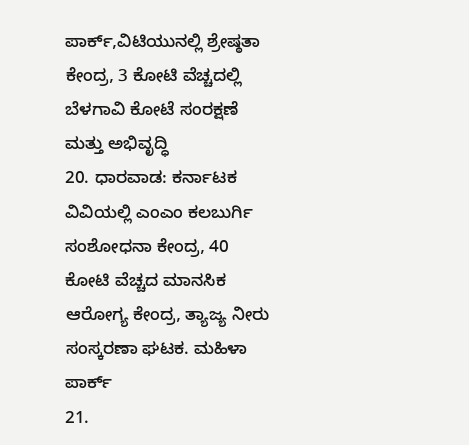ಪಾರ್ಕ್,ವಿಟಿಯುನಲ್ಲಿ ಶ್ರೇಷ್ಠತಾ ಕೇಂದ್ರ, 3 ಕೋಟಿ ವೆಚ್ಚದಲ್ಲಿ ಬೆಳಗಾವಿ ಕೋಟೆ ಸಂರಕ್ಷಣೆ ಮತ್ತು ಅಭಿವೃದ್ಧಿ
20. ಧಾರವಾಡ: ಕರ್ನಾಟಕ ವಿವಿಯಲ್ಲಿ ಎಂಎಂ ಕಲಬುರ್ಗಿ ಸಂಶೋಧನಾ ಕೇಂದ್ರ, 40 ಕೋಟಿ ವೆಚ್ಚದ ಮಾನಸಿಕ ಆರೋಗ್ಯ ಕೇಂದ್ರ, ತ್ಯಾಜ್ಯ ನೀರು ಸಂಸ್ಕರಣಾ ಘಟಕ. ಮಹಿಳಾ ಪಾರ್ಕ್
21.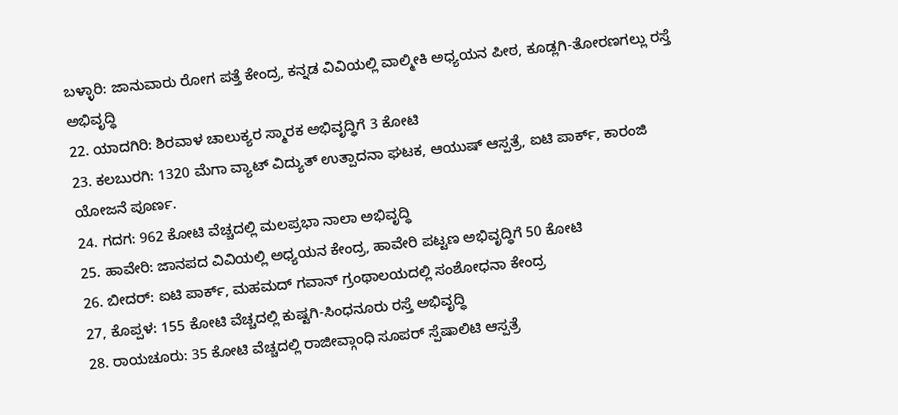ಬಳ್ಳಾರಿ: ಜಾನುವಾರು ರೋಗ ಪತ್ತೆ ಕೇಂದ್ರ, ಕನ್ನಡ ವಿವಿಯಲ್ಲಿ ವಾಲ್ಮೀಕಿ ಅಧ್ಯಯನ ಪೀಠ, ಕೂಡ್ಲಗಿ-ತೋರಣಗಲ್ಲು ರಸ್ತೆ ಅಭಿವೃದ್ಧಿ
22. ಯಾದಗಿರಿ: ಶಿರವಾಳ ಚಾಲುಕ್ಯರ ಸ್ಮಾರಕ ಅಭಿವೃದ್ಧಿಗೆ 3 ಕೋಟಿ
23. ಕಲಬುರಗಿ: 1320 ಮೆಗಾ ವ್ಯಾಟ್ ವಿದ್ಯುತ್ ಉತ್ಪಾದನಾ ಘಟಕ, ಆಯುಷ್ ಆಸ್ಪತ್ರೆ, ಐಟಿ ಪಾರ್ಕ್, ಕಾರಂಜಿ ಯೋಜನೆ ಪೂರ್ಣ.
24. ಗದಗ: 962 ಕೋಟಿ ವೆಚ್ಚದಲ್ಲಿ ಮಲಪ್ರಭಾ ನಾಲಾ ಅಭಿವೃದ್ಧಿ
25. ಹಾವೇರಿ: ಜಾನಪದ ವಿವಿಯಲ್ಲಿ ಅಧ್ಯಯನ ಕೇಂದ್ರ, ಹಾವೇರಿ ಪಟ್ಟಣ ಅಭಿವೃದ್ಧಿಗೆ 50 ಕೋಟಿ
26. ಬೀದರ್: ಐಟಿ ಪಾರ್ಕ್, ಮಹಮದ್ ಗವಾನ್ ಗ್ರಂಥಾಲಯದಲ್ಲಿ ಸಂಶೋಧನಾ ಕೇಂದ್ರ
27, ಕೊಪ್ಪಳ: 155 ಕೋಟಿ ವೆಚ್ಚದಲ್ಲಿ ಕುಷ್ಟಗಿ-ಸಿಂಧನೂರು ರಸ್ತೆ ಅಭಿವೃದ್ಧಿ
28. ರಾಯಚೂರು: 35 ಕೋಟಿ ವೆಚ್ಚದಲ್ಲಿ ರಾಜೀವ್ಗಾಂಧಿ ಸೂಪರ್ ಸ್ಪೆಷಾಲಿಟಿ ಆಸ್ಪತ್ರೆ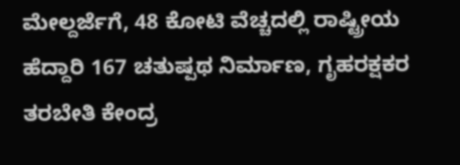ಮೇಲ್ದರ್ಜೆಗೆ, 48 ಕೋಟಿ ವೆಚ್ಚದಲ್ಲಿ ರಾಷ್ಟ್ರೀಯ ಹೆದ್ದಾರಿ 167 ಚತುಷ್ಪಥ ನಿರ್ಮಾಣ, ಗೃಹರಕ್ಷಕರ ತರಬೇತಿ ಕೇಂದ್ರ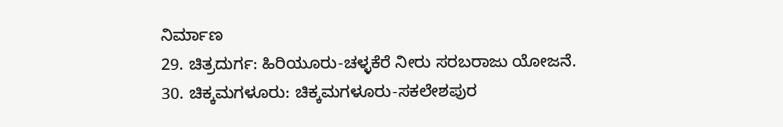ನಿರ್ಮಾಣ
29. ಚಿತ್ರದುರ್ಗ: ಹಿರಿಯೂರು-ಚಳ್ಳಕೆರೆ ನೀರು ಸರಬರಾಜು ಯೋಜನೆ.
30. ಚಿಕ್ಕಮಗಳೂರು: ಚಿಕ್ಕಮಗಳೂರು-ಸಕಲೇಶಪುರ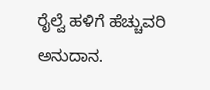ರೈಲ್ವೆ ಹಳಿಗೆ ಹೆಚ್ಚುವರಿ ಅನುದಾನ.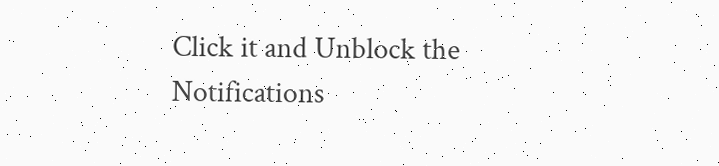Click it and Unblock the Notifications